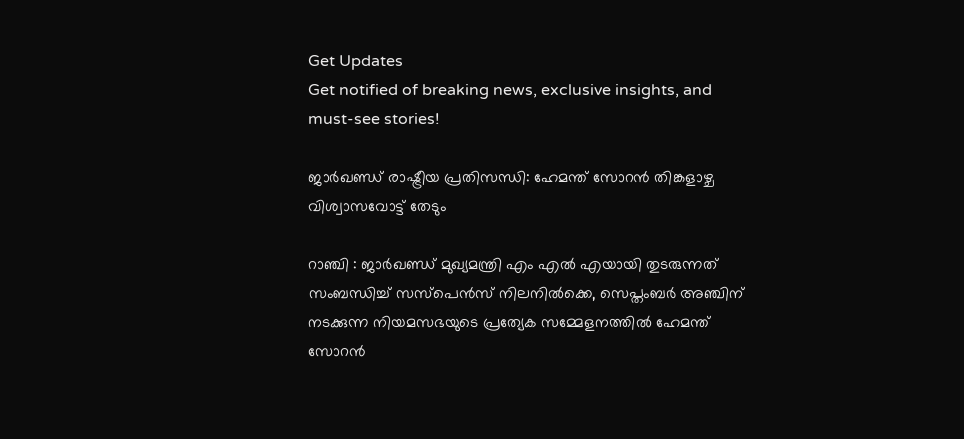Get Updates
Get notified of breaking news, exclusive insights, and must-see stories!

ജാര്‍ഖണ്ഡ് രാഷ്ട്രീയ പ്രതിസന്ധി: ഹേമന്ത് സോറന്‍ തിങ്കളാഴ്ച വിശ്വാസവോട്ട് തേടും

റാഞ്ചി : ജാര്‍ഖണ്ഡ് മുഖ്യമന്ത്രി എം എല്‍ എയായി തുടരുന്നത് സംബന്ധിച്ച് സസ്പെന്‍സ് നിലനില്‍ക്കെ, സെപ്തംബര്‍ അഞ്ചിന് നടക്കുന്ന നിയമസഭയുടെ പ്രത്യേക സമ്മേളനത്തില്‍ ഹേമന്ത് സോറന്‍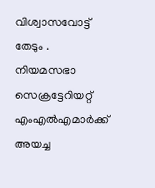വിശ്വാസവോട്ട് തേടും . നിയമസഭാ സെക്രട്ടേറിയറ്റ് എംഎല്‍എമാര്‍ക്ക് അയച്ച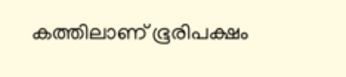കത്തിലാണ് ഭൂരിപക്ഷം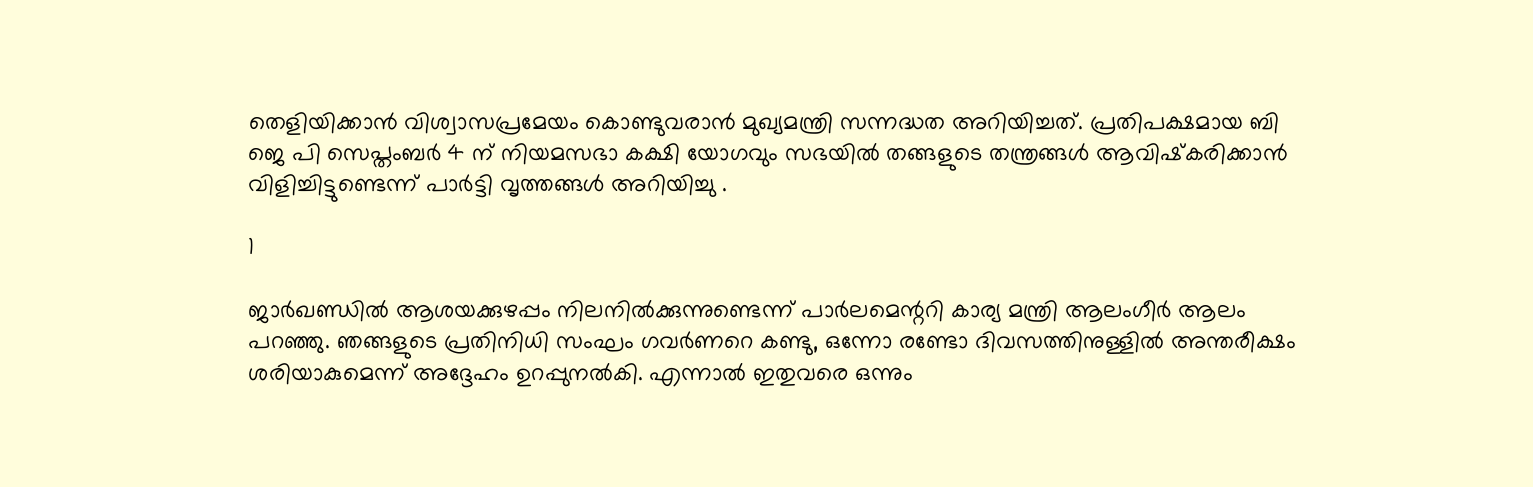തെളിയിക്കാന്‍ വിശ്വാസപ്രമേയം കൊണ്ടുവരാന്‍ മുഖ്യമന്ത്രി സന്നദ്ധത അറിയിച്ചത്. പ്രതിപക്ഷമായ ബി ജെ പി സെപ്തംബര്‍ 4 ന് നിയമസഭാ കക്ഷി യോഗവും സഭയില്‍ തങ്ങളുടെ തന്ത്രങ്ങള്‍ ആവിഷ്‌കരിക്കാന്‍ വിളിച്ചിട്ടുണ്ടെന്ന് പാര്‍ട്ടി വൃത്തങ്ങള്‍ അറിയിച്ചു .

1

ജാര്‍ഖണ്ഡില്‍ ആശയക്കുഴപ്പം നിലനില്‍ക്കുന്നുണ്ടെന്ന് പാര്‍ലമെന്ററി കാര്യ മന്ത്രി ആലംഗീര്‍ ആലം പറഞ്ഞു. ഞങ്ങളുടെ പ്രതിനിധി സംഘം ഗവര്‍ണറെ കണ്ടു, ഒന്നോ രണ്ടോ ദിവസത്തിനുള്ളില്‍ അന്തരീക്ഷം ശരിയാകുമെന്ന് അദ്ദേഹം ഉറപ്പുനല്‍കി. എന്നാല്‍ ഇതുവരെ ഒന്നും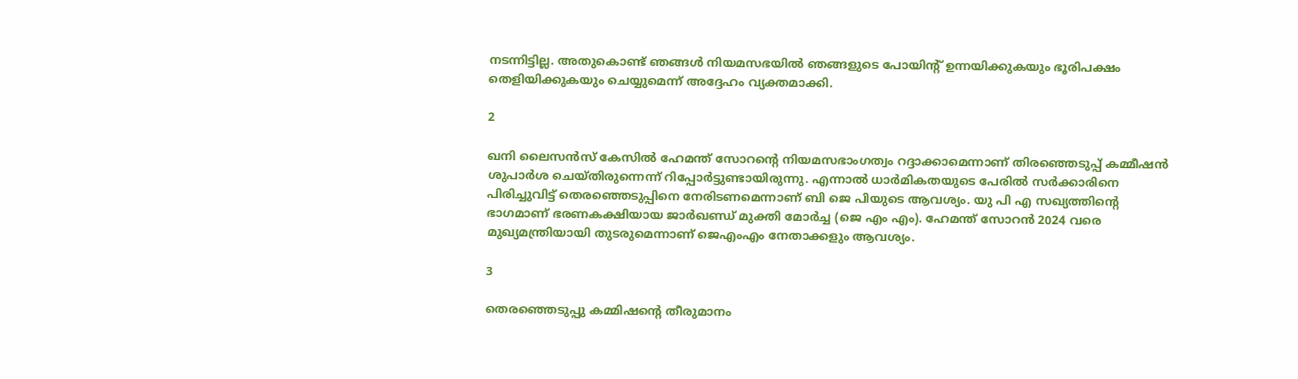നടന്നിട്ടില്ല. അതുകൊണ്ട് ഞങ്ങള്‍ നിയമസഭയില്‍ ഞങ്ങളുടെ പോയിന്റ് ഉന്നയിക്കുകയും ഭൂരിപക്ഷം തെളിയിക്കുകയും ചെയ്യുമെന്ന് അദ്ദേഹം വ്യക്തമാക്കി.

2

ഖനി ലൈസന്‍സ് കേസില്‍ ഹേമന്ത് സോറന്റെ നിയമസഭാംഗത്വം റദ്ദാക്കാമെന്നാണ് തിരഞ്ഞെടുപ്പ് കമ്മീഷന്‍ ശുപാര്‍ശ ചെയ്തിരുന്നെന്ന് റിപ്പോര്‍ട്ടുണ്ടായിരുന്നു. എന്നാല്‍ ധാര്‍മികതയുടെ പേരില്‍ സര്‍ക്കാരിനെ പിരിച്ചുവിട്ട് തെരഞ്ഞെടുപ്പിനെ നേരിടണമെന്നാണ് ബി ജെ പിയുടെ ആവശ്യം. യു പി എ സഖ്യത്തിന്റെ ഭാഗമാണ് ഭരണകക്ഷിയായ ജാര്‍ഖണ്ഡ് മുക്തി മോര്‍ച്ച (ജെ എം എം). ഹേമന്ത് സോറന്‍ 2024 വരെ മുഖ്യമന്ത്രിയായി തുടരുമെന്നാണ് ജെഎംഎം നേതാക്കളും ആവശ്യം.

3

തെരഞ്ഞെടുപ്പു കമ്മിഷന്റെ തീരുമാനം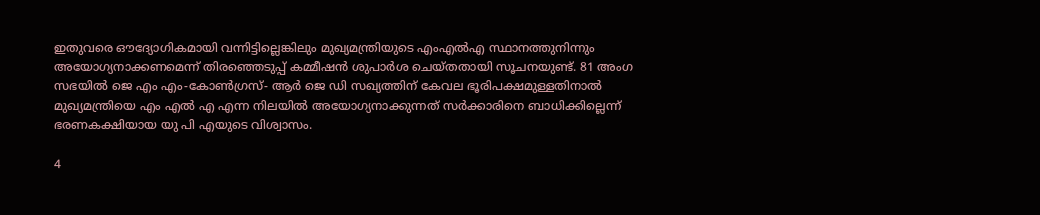ഇതുവരെ ഔദ്യോഗികമായി വന്നിട്ടില്ലെങ്കിലും മുഖ്യമന്ത്രിയുടെ എംഎല്‍എ സ്ഥാനത്തുനിന്നും അയോഗ്യനാക്കണമെന്ന് തിരഞ്ഞെടുപ്പ് കമ്മീഷന്‍ ശുപാര്‍ശ ചെയ്തതായി സൂചനയുണ്ട്. 81 അംഗ സഭയില്‍ ജെ എം എം-കോണ്‍ഗ്രസ്- ആര്‍ ജെ ഡി സഖ്യത്തിന് കേവല ഭൂരിപക്ഷമുള്ളതിനാല്‍ മുഖ്യമന്ത്രിയെ എം എല്‍ എ എന്ന നിലയില്‍ അയോഗ്യനാക്കുന്നത് സര്‍ക്കാരിനെ ബാധിക്കില്ലെന്ന് ഭരണകക്ഷിയായ യു പി എയുടെ വിശ്വാസം.

4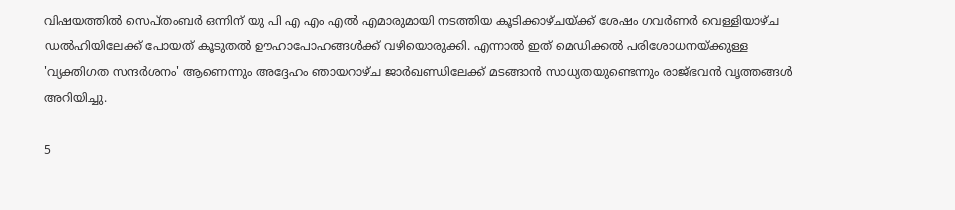വിഷയത്തില്‍ സെപ്തംബര്‍ ഒന്നിന് യു പി എ എം എല്‍ എമാരുമായി നടത്തിയ കൂടിക്കാഴ്ചയ്ക്ക് ശേഷം ഗവര്‍ണര്‍ വെള്ളിയാഴ്ച ഡല്‍ഹിയിലേക്ക് പോയത് കൂടുതല്‍ ഊഹാപോഹങ്ങള്‍ക്ക് വഴിയൊരുക്കി. എന്നാല്‍ ഇത് മെഡിക്കല്‍ പരിശോധനയ്ക്കുള്ള 'വ്യക്തിഗത സന്ദര്‍ശനം' ആണെന്നും അദ്ദേഹം ഞായറാഴ്ച ജാര്‍ഖണ്ഡിലേക്ക് മടങ്ങാന്‍ സാധ്യതയുണ്ടെന്നും രാജ്ഭവന്‍ വൃത്തങ്ങള്‍ അറിയിച്ചു.

5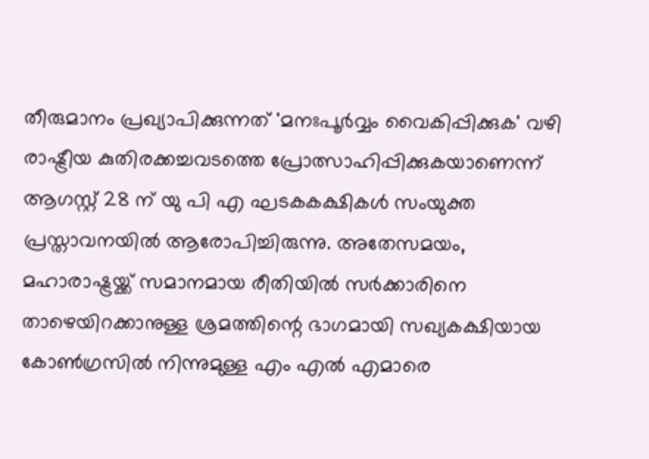തീരുമാനം പ്രഖ്യാപിക്കുന്നത് 'മനഃപൂര്‍വ്വം വൈകിപ്പിക്കുക' വഴി രാഷ്ട്രീയ കുതിരക്കച്ചവടത്തെ പ്രോത്സാഹിപ്പിക്കുകയാണെന്ന് ആഗസ്റ്റ് 28 ന് യു പി എ ഘടകകക്ഷികള്‍ സംയുക്ത പ്രസ്താവനയില്‍ ആരോപിച്ചിരുന്നു. അതേസമയം, മഹാരാഷ്ട്രയ്ക്ക് സമാനമായ രീതിയില്‍ സര്‍ക്കാരിനെ താഴെയിറക്കാനുള്ള ശ്രമത്തിന്റെ ഭാഗമായി സഖ്യകക്ഷിയായ കോണ്‍ഗ്രസില്‍ നിന്നുമുള്ള എം എല്‍ എമാരെ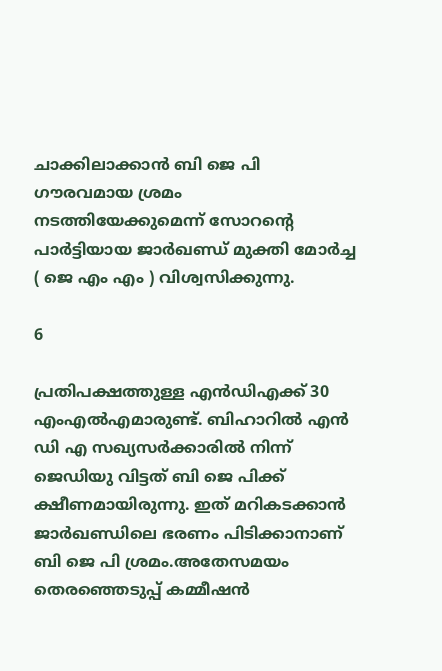ചാക്കിലാക്കാന്‍ ബി ജെ പി ഗൗരവമായ ശ്രമം നടത്തിയേക്കുമെന്ന് സോറന്റെ പാര്‍ട്ടിയായ ജാര്‍ഖണ്ഡ് മുക്തി മോര്‍ച്ച ( ജെ എം എം ) വിശ്വസിക്കുന്നു.

6

പ്രതിപക്ഷത്തുള്ള എന്‍ഡിഎക്ക് 30 എംഎല്‍എമാരുണ്ട്. ബിഹാറില്‍ എന്‍ ഡി എ സഖ്യസര്‍ക്കാരില്‍ നിന്ന് ജെഡിയു വിട്ടത് ബി ജെ പിക്ക് ക്ഷീണമായിരുന്നു. ഇത് മറികടക്കാന്‍ ജാര്‍ഖണ്ഡിലെ ഭരണം പിടിക്കാനാണ് ബി ജെ പി ശ്രമം.അതേസമയം തെരഞ്ഞെടുപ്പ് കമ്മീഷന്‍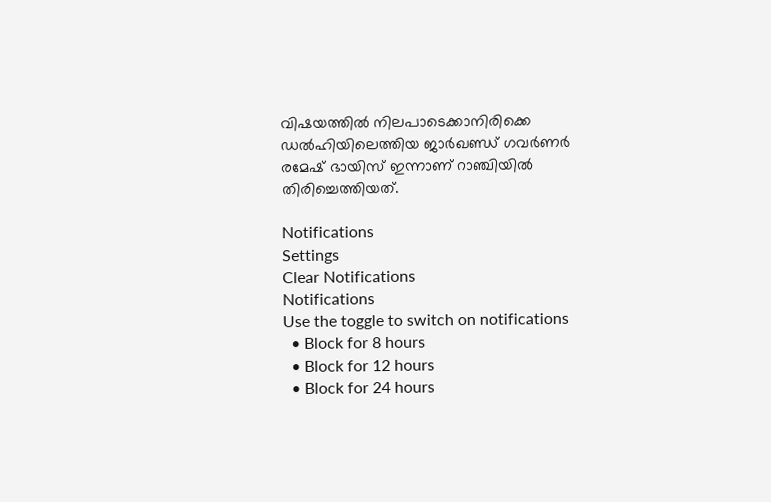വിഷയത്തില്‍ നിലപാടെക്കാനിരിക്കെ ഡല്‍ഹിയിലെത്തിയ ജാര്‍ഖണ്ഡ് ഗവര്‍ണര്‍ രമേഷ് ഭായിസ് ഇന്നാണ് റാഞ്ചിയില്‍ തിരിച്ചെത്തിയത്.

Notifications
Settings
Clear Notifications
Notifications
Use the toggle to switch on notifications
  • Block for 8 hours
  • Block for 12 hours
  • Block for 24 hours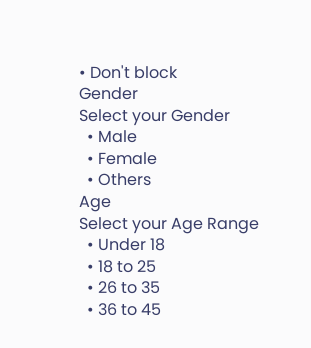• Don't block
Gender
Select your Gender
  • Male
  • Female
  • Others
Age
Select your Age Range
  • Under 18
  • 18 to 25
  • 26 to 35
  • 36 to 45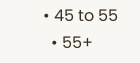• 45 to 55
  • 55+